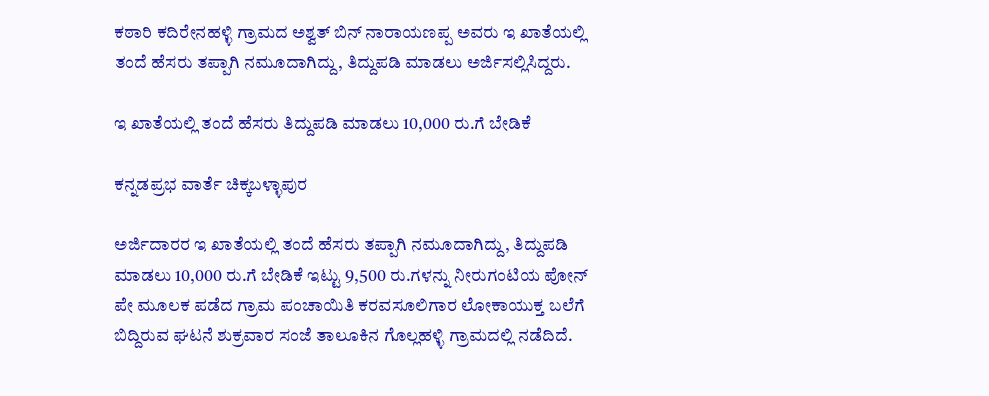ಕಠಾರಿ ಕದಿರೇನಹಳ್ಳಿ ಗ್ರಾಮದ ಅಶ್ವತ್ ಬಿನ್ ನಾರಾಯಣಪ್ಪ ಅವರು ಇ ಖಾತೆಯಲ್ಲಿ ತಂದೆ ಹೆಸರು ತಪ್ಪಾಗಿ ನಮೂದಾಗಿದ್ದು, ತಿದ್ದುಪಡಿ ಮಾಡಲು ಅರ್ಜಿಸಲ್ಲಿಸಿದ್ದರು.

ಇ ಖಾತೆಯಲ್ಲಿ ತಂದೆ ಹೆಸರು ತಿದ್ದುಪಡಿ ಮಾಡಲು 10,000 ರು.ಗೆ ಬೇಡಿಕೆ

ಕನ್ನಡಪ್ರಭ ವಾರ್ತೆ ಚಿಕ್ಕಬಳ್ಳಾಪುರ

ಅರ್ಜಿದಾರರ ಇ ಖಾತೆಯಲ್ಲಿ ತಂದೆ ಹೆಸರು ತಪ್ಪಾಗಿ ನಮೂದಾಗಿದ್ದು, ತಿದ್ದುಪಡಿ ಮಾಡಲು 10,000 ರು.ಗೆ ಬೇಡಿಕೆ ಇಟ್ಟು 9,500 ರು.ಗಳನ್ನು ನೀರುಗಂಟಿಯ ಪೋನ್ ಪೇ ಮೂಲಕ ಪಡೆದ ಗ್ರಾಮ ಪಂಚಾಯಿತಿ ಕರವಸೂಲಿಗಾರ ಲೋಕಾಯುಕ್ತ ಬಲೆಗೆ ಬಿದ್ದಿರುವ ಘಟನೆ ಶುಕ್ರವಾರ ಸಂಜೆ ತಾಲೂಕಿನ ಗೊಲ್ಲಹಳ್ಳಿ ಗ್ರಾಮದಲ್ಲಿ ನಡೆದಿದೆ.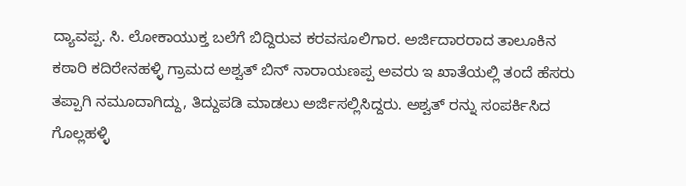ದ್ಯಾವಪ್ಪ. ಸಿ. ಲೋಕಾಯುಕ್ತ ಬಲೆಗೆ ಬಿದ್ದಿರುವ ಕರವಸೂಲಿಗಾರ. ಅರ್ಜಿದಾರರಾದ ತಾಲೂಕಿನ ಕಠಾರಿ ಕದಿರೇನಹಳ್ಳಿ ಗ್ರಾಮದ ಅಶ್ವತ್ ಬಿನ್ ನಾರಾಯಣಪ್ಪ ಅವರು ಇ ಖಾತೆಯಲ್ಲಿ ತಂದೆ ಹೆಸರು ತಪ್ಪಾಗಿ ನಮೂದಾಗಿದ್ದು, ತಿದ್ದುಪಡಿ ಮಾಡಲು ಅರ್ಜಿಸಲ್ಲಿಸಿದ್ದರು. ಅಶ್ವತ್ ರನ್ನು ಸಂಪರ್ಕಿಸಿದ ಗೊಲ್ಲಹಳ್ಳಿ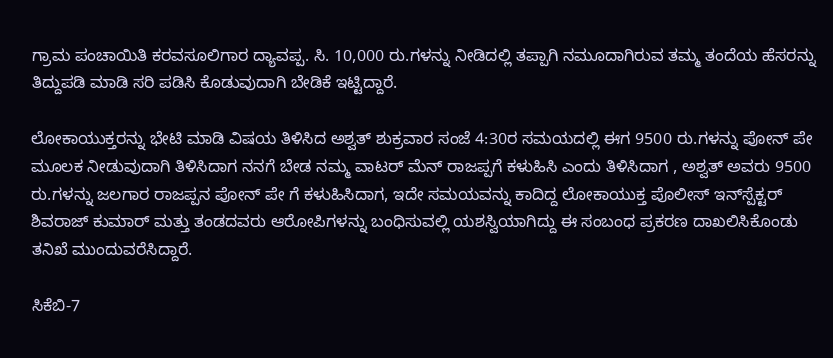ಗ್ರಾಮ ಪಂಚಾಯಿತಿ ಕರವಸೂಲಿಗಾರ ದ್ಯಾವಪ್ಪ. ಸಿ. 10,000 ರು.ಗಳನ್ನು ನೀಡಿದಲ್ಲಿ ತಪ್ಪಾಗಿ ನಮೂದಾಗಿರುವ ತಮ್ಮ ತಂದೆಯ ಹೆಸರನ್ನು ತಿದ್ದುಪಡಿ ಮಾಡಿ ಸರಿ ಪಡಿಸಿ ಕೊಡುವುದಾಗಿ ಬೇಡಿಕೆ ಇಟ್ಟಿದ್ದಾರೆ.

ಲೋಕಾಯುಕ್ತರನ್ನು ಭೇಟಿ ಮಾಡಿ ವಿಷಯ ತಿಳಿಸಿದ ಅಶ್ವತ್ ಶುಕ್ರವಾರ ಸಂಜೆ 4:30ರ ಸಮಯದಲ್ಲಿ ಈಗ 9500 ರು.ಗಳನ್ನು ಪೋನ್ ಪೇ ಮೂಲಕ ನೀಡುವುದಾಗಿ ತಿಳಿಸಿದಾಗ ನನಗೆ ಬೇಡ ನಮ್ಮ ವಾಟರ್ ಮೆನ್ ರಾಜಪ್ಪಗೆ ಕಳುಹಿಸಿ ಎಂದು ತಿಳಿಸಿದಾಗ , ಅಶ್ವತ್ ಅವರು 9500 ರು.ಗಳನ್ನು ಜಲಗಾರ ರಾಜಪ್ಪನ ಪೋನ್ ಪೇ ಗೆ ಕಳುಹಿಸಿದಾಗ, ಇದೇ ಸಮಯವನ್ನು ಕಾದಿದ್ದ ಲೋಕಾಯುಕ್ತ ಪೊಲೀಸ್ ಇನ್‌ಸ್ಪೆಕ್ಟರ್ ಶಿವರಾಜ್ ಕುಮಾರ್ ಮತ್ತು ತಂಡದವರು ಆರೋಪಿಗಳನ್ನು ಬಂಧಿಸುವಲ್ಲಿ ಯಶಸ್ವಿಯಾಗಿದ್ದು ಈ ಸಂಬಂಧ ಪ್ರಕರಣ ದಾಖಲಿಸಿಕೊಂಡು ತನಿಖೆ ಮುಂದುವರೆಸಿದ್ದಾರೆ.

ಸಿಕೆಬಿ-7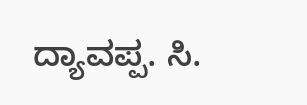ದ್ಯಾವಪ್ಪ. ಸಿ.